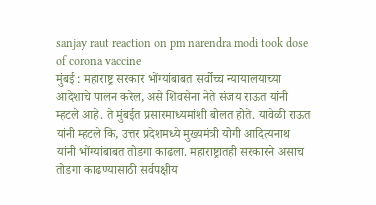sanjay raut reaction on pm narendra modi took dose of corona vaccine
मुंबई : महाराष्ट्र सरकार भोंग्यांबाबत सर्वोच्च न्यायालयाच्या आदेशाचे पालन करेल, असे शिवसेना नेते संजय राऊत यांनी म्हटले आहे. ते मुंबईत प्रसारमाध्यमांशी बोलत होते. यावेळी राऊत यांनी म्हटले कि, उत्तर प्रदेशमध्ये मुख्यमंत्री योगी आदित्यनाथ यांनी भोंग्यांबाबत तोडगा काढला. महाराष्ट्रातही सरकारने असाच तोडगा काढण्यासाठी सर्वपक्षीय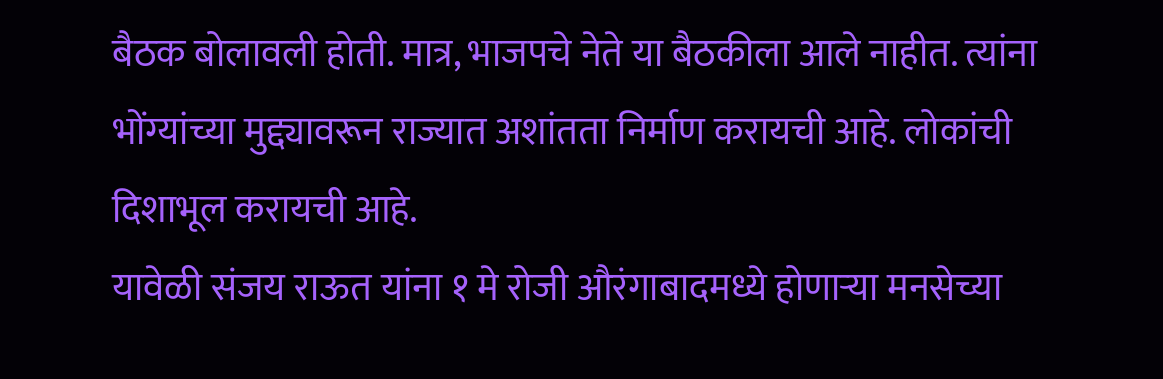बैठक बोलावली होती. मात्र, भाजपचे नेते या बैठकीला आले नाहीत. त्यांना भोंग्यांच्या मुद्द्यावरून राज्यात अशांतता निर्माण करायची आहे. लोकांची दिशाभूल करायची आहे.
यावेळी संजय राऊत यांना १ मे रोजी औरंगाबादमध्ये होणाऱ्या मनसेच्या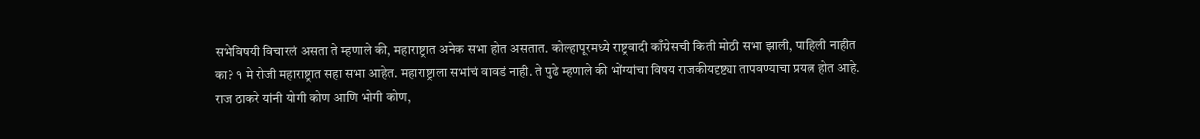सभेविषयी विचारलं असता ते म्हणाले की, महाराष्ट्रात अनेक सभा होत असतात. कोल्हापूरमध्ये राष्ट्रवादी काँग्रेसची किती मोठी सभा झाली, पाहिली नाहीत का? १ मे रोजी महाराष्ट्रात सहा सभा आहेत. महाराष्ट्राला सभांचं वावडं नाही. ते पुढे म्हणाले की भोंग्यांचा विषय राजकीयदृष्ट्या तापवण्याचा प्रयत्न होत आहे. राज ठाकरे यांनी योगी कोण आणि भोगी कोण,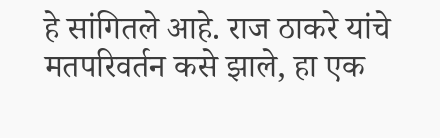हे सांगितले आहे. राज ठाकरे यांचे मतपरिवर्तन कसे झाले, हा एक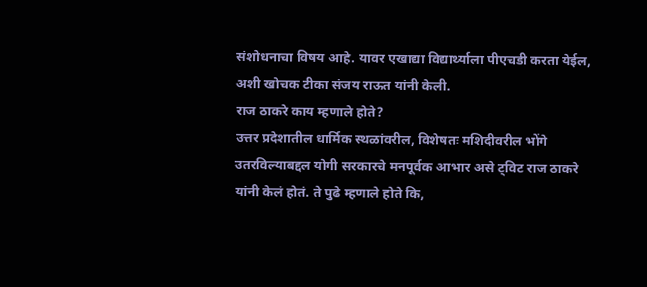संशोधनाचा विषय आहे. यावर एखाद्या विद्यार्थ्याला पीएचडी करता येईल, अशी खोचक टीका संजय राऊत यांनी केली.
राज ठाकरे काय म्हणाले होते?
उत्तर प्रदेशातील धार्मिक स्थळांवरील, विशेषतः मशिदीवरील भोंगे उतरविल्याबद्दल योगी सरकारचे मनपूर्वक आभार असे ट्विट राज ठाकरे यांनी केलं होतं. ते पुढे म्हणाले होते कि,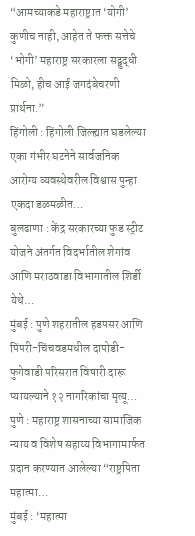“आमच्याकडे महाराष्ट्रात ‘योगी’ कुणीच नाही, आहेत ते फक्त सत्तेचे ‘भोगी’ महाराष्ट्र सरकारला सद्बुद्धी मिळो, हीच आई जगदंबेचरणी प्रार्थना.”
हिंगोली : हिंगोली जिल्ह्यात घडलेल्या एका गंभीर घटनेने सार्वजनिक आरोग्य व्यवस्थेवरील विश्वास पुन्हा एकदा डळमळीत…
बुलढाणा : केंद्र सरकारच्या फुड स्ट्रीट योजने अंतर्गत विदर्भातील शेगांव आणि मराठवाडा विभागातील शिर्डी येथे…
मुंबई : पुणे शहरातील हडपसर आणि पिंपरी-चिंचवडमधील दापोडी-फुगेवाडी परिसरात विषारी दारू प्यायल्याने १२ नागरिकांचा मृत्यू…
पुणे : महाराष्ट्र शासनाच्या सामाजिक न्याय व विशेष सहाय्य विभागामार्फत प्रदान करण्यात आलेल्या “राष्ट्रपिता महात्मा…
मुंबई : ‘महात्मा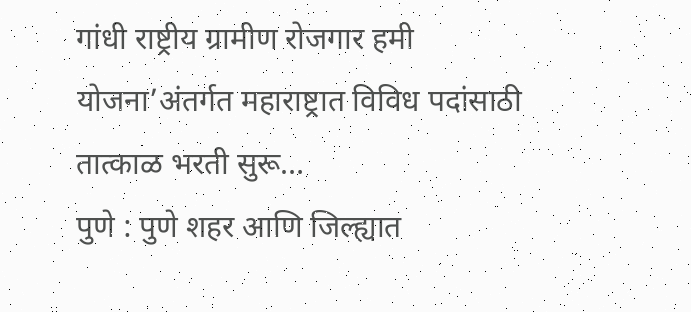गांधी राष्ट्रीय ग्रामीण रोजगार हमी योजना’अंतर्गत महाराष्ट्रात विविध पदांसाठी तात्काळ भरती सुरू…
पुणे : पुणे शहर आणि जिल्ह्यात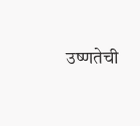उष्णतेची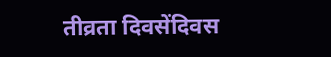तीव्रता दिवसेंदिवस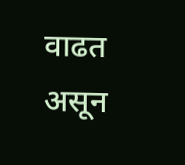वाढत असून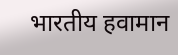भारतीय हवामान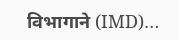विभागाने (IMD)…